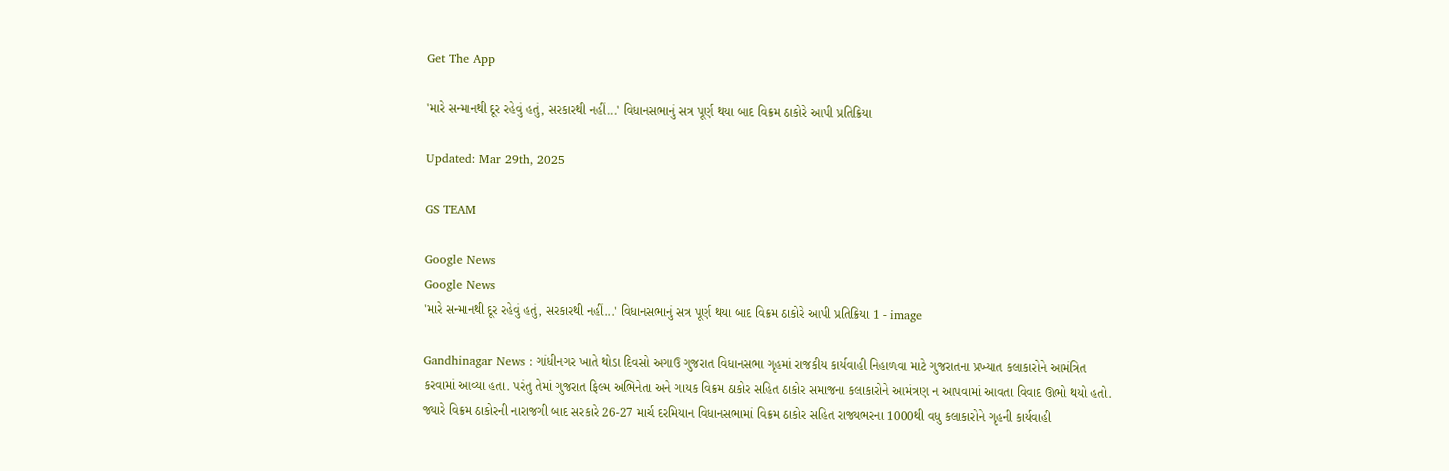Get The App

'મારે સન્માનથી દૂર રહેવું હતું, સરકારથી નહીં...' વિધાનસભાનું સત્ર પૂર્ણ થયા બાદ વિક્રમ ઠાકોરે આપી પ્રતિક્રિયા

Updated: Mar 29th, 2025

GS TEAM

Google News
Google News
'મારે સન્માનથી દૂર રહેવું હતું, સરકારથી નહીં...' વિધાનસભાનું સત્ર પૂર્ણ થયા બાદ વિક્રમ ઠાકોરે આપી પ્રતિક્રિયા 1 - image

Gandhinagar News : ગાંધીનગર ખાતે થોડા દિવસો અગાઉ ગુજરાત વિધાનસભા ગૃહમાં રાજકીય કાર્યવાહી નિહાળવા માટે ગુજરાતના પ્રખ્યાત કલાકારોને આમંત્રિત કરવામાં આવ્યા હતા. પરંતુ તેમાં ગુજરાત ફિલ્મ અભિનેતા અને ગાયક વિક્રમ ઠાકોર સહિત ઠાકોર સમાજના કલાકારોને આમંત્રણ ન આપવામાં આવતા વિવાદ ઊભો થયો હતો. જ્યારે વિક્રમ ઠાકોરની નારાજગી બાદ સરકારે 26-27 માર્ચ દરમિયાન વિધાનસભામાં વિક્રમ ઠાકોર સહિત રાજ્યભરના 1000થી વધુ કલાકારોને ગૃહની કાર્યવાહી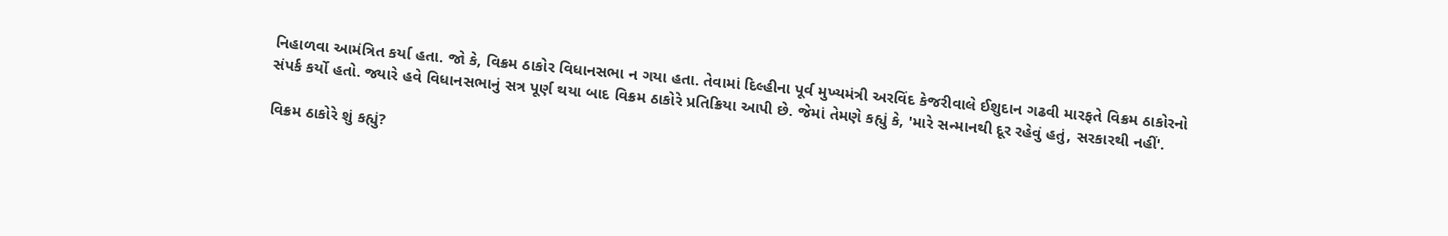નિહાળવા આમંત્રિત કર્યા હતા. જો કે, વિક્રમ ઠાકોર વિધાનસભા ન ગયા હતા. તેવામાં દિલ્હીના પૂર્વ મુખ્યમંત્રી અરવિંદ કેજરીવાલે ઈશુદાન ગઢવી મારફતે વિક્રમ ઠાકોરનો સંપર્ક કર્યો હતો. જ્યારે હવે વિધાનસભાનું સત્ર પૂર્ણ થયા બાદ વિક્રમ ઠાકોરે પ્રતિક્રિયા આપી છે. જેમાં તેમણે કહ્યું કે, 'મારે સન્માનથી દૂર રહેવું હતું, સરકારથી નહીં'.

વિક્રમ ઠાકોરે શું કહ્યું?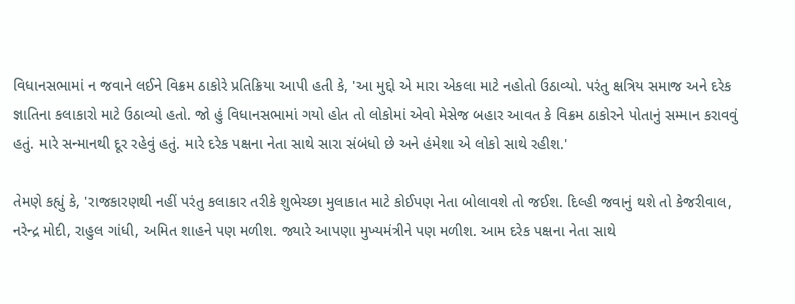વિધાનસભામાં ન જવાને લઈને વિક્રમ ઠાકોરે પ્રતિક્રિયા આપી હતી કે, 'આ મુદ્દો એ મારા એકલા માટે નહોતો ઉઠાવ્યો. પરંતુ ક્ષત્રિય સમાજ અને દરેક જ્ઞાતિના કલાકારો માટે ઉઠાવ્યો હતો. જો હું વિધાનસભામાં ગયો હોત તો લોકોમાં એવો મેસેજ બહાર આવત કે વિક્રમ ઠાકોરને પોતાનું સમ્માન કરાવવું હતું. મારે સન્માનથી દૂર રહેવું હતું. મારે દરેક પક્ષના નેતા સાથે સારા સંબંધો છે અને હંમેશા એ લોકો સાથે રહીશ.'

તેમણે કહ્યું કે, 'રાજકારણથી નહીં પરંતુ કલાકાર તરીકે શુભેચ્છા મુલાકાત માટે કોઈપણ નેતા બોલાવશે તો જઈશ. દિલ્હી જવાનું થશે તો કેજરીવાલ, નરેન્દ્ર મોદી, રાહુલ ગાંધી, અમિત શાહને પણ મળીશ. જ્યારે આપણા મુખ્યમંત્રીને પણ મળીશ. આમ દરેક પક્ષના નેતા સાથે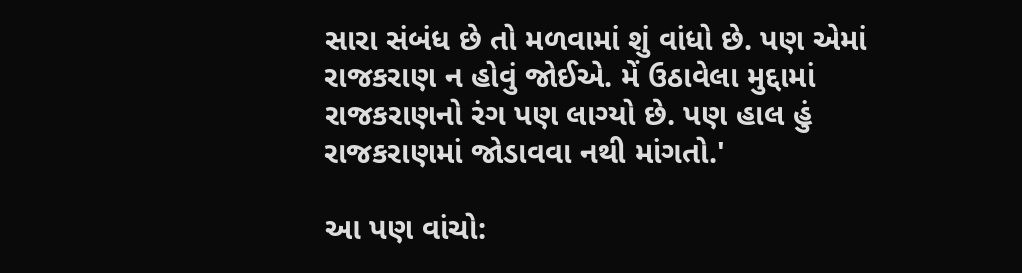સારા સંબંધ છે તો મળવામાં શું વાંધો છે. પણ એમાં રાજકરાણ ન હોવું જોઈએ. મેં ઉઠાવેલા મુદ્દામાં રાજકરાણનો રંગ પણ લાગ્યો છે. પણ હાલ હું રાજકરાણમાં જોડાવવા નથી માંગતો.'

આ પણ વાંચો: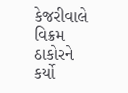કેજરીવાલે વિક્રમ ઠાકોરને કર્યો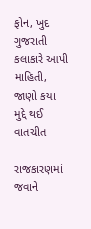ફોન, ખુદ ગુજરાતી કલાકારે આપી માહિતી, જાણો કયા મુદ્દે થઈ વાતચીત

રાજકારણમાં જવાને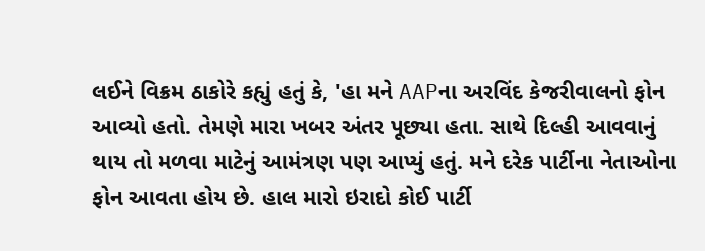લઈને વિક્રમ ઠાકોરે કહ્યું હતું કે, 'હા મને AAPના અરવિંદ કેજરીવાલનો ફોન આવ્યો હતો. તેમણે મારા ખબર અંતર પૂછ્યા હતા. સાથે દિલ્હી આવવાનું થાય તો મળવા માટેનું આમંત્રણ પણ આપ્યું હતું. મને દરેક પાર્ટીના નેતાઓના ફોન આવતા હોય છે. હાલ મારો ઇરાદો કોઈ પાર્ટી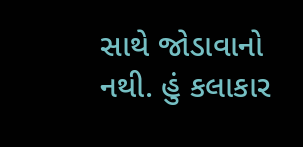સાથે જોડાવાનો નથી. હું કલાકાર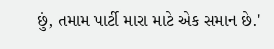છું, તમામ પાર્ટી મારા માટે એક સમાન છે.'